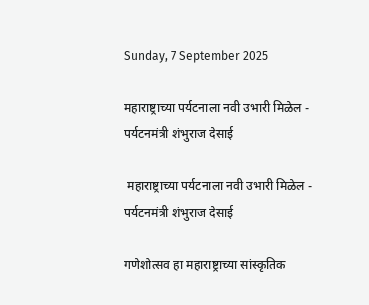Sunday, 7 September 2025

महाराष्ट्राच्या पर्यटनाला नवी उभारी मिळेल - पर्यटनमंत्री शंभुराज देसाई

 महाराष्ट्राच्या पर्यटनाला नवी उभारी मिळेल - पर्यटनमंत्री शंभुराज देसाई

गणेशोत्सव हा महाराष्ट्राच्या सांस्कृतिक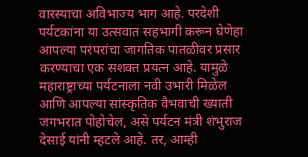वारस्याचा अविभाज्य भाग आहे. परदेशी पर्यटकांना या उत्सवात सहभागी करून घेणेहा आपल्या परंपरांचा जागतिक पातळीवर प्रसार करण्याचा एक सशक्त प्रयत्न आहे. यामुळे महाराष्ट्राच्या पर्यटनाला नवी उभारी मिळेल आणि आपल्या सांस्कृतिक वैभवाची ख्याती जगभरात पोहोचेल, असे पर्यटन मंत्री शंभुराज देसाई यांनी म्हटले आहे. तर, आम्ही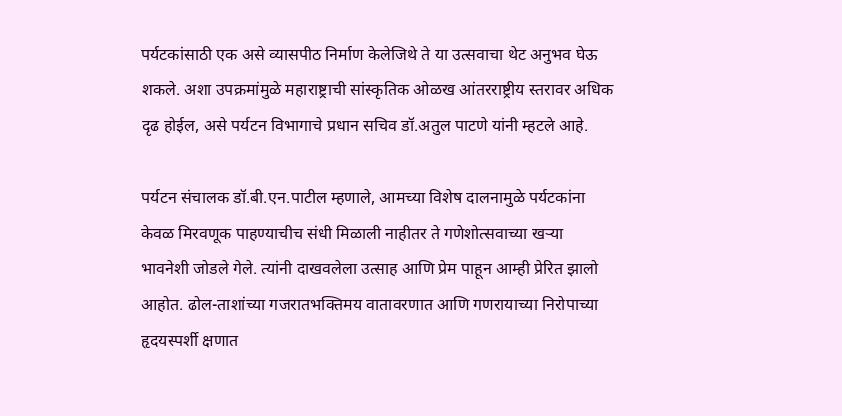पर्यटकांसाठी एक असे व्यासपीठ निर्माण केलेजिथे ते या उत्सवाचा थेट अनुभव घेऊ शकले. अशा उपक्रमांमुळे महाराष्ट्राची सांस्कृतिक ओळख आंतरराष्ट्रीय स्तरावर अधिक दृढ होईल, असे पर्यटन विभागाचे प्रधान सचिव डॉ.अतुल पाटणे यांनी म्हटले आहे.

पर्यटन संचालक डॉ.बी.एन.पाटील म्हणाले, आमच्या विशेष दालनामुळे पर्यटकांना केवळ मिरवणूक पाहण्याचीच संधी मिळाली नाहीतर ते गणेशोत्सवाच्या खऱ्या भावनेशी जोडले गेले. त्यांनी दाखवलेला उत्साह आणि प्रेम पाहून आम्ही प्रेरित झालो आहोत. ढोल-ताशांच्या गजरातभक्तिमय वातावरणात आणि गणरायाच्या निरोपाच्या हृदयस्पर्शी क्षणात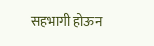सहभागी होऊन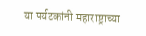या पर्यटकांनी महाराष्ट्राच्या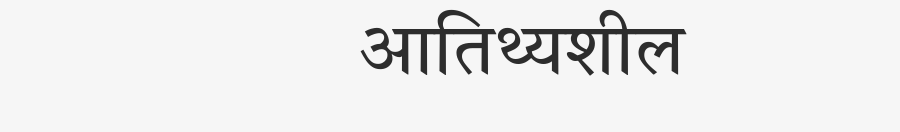आतिथ्यशील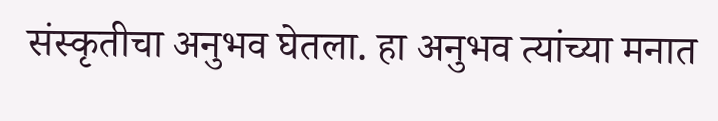संस्कृतीचा अनुभव घेतला. हा अनुभव त्यांच्या मनात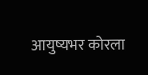आयुष्यभर कोरला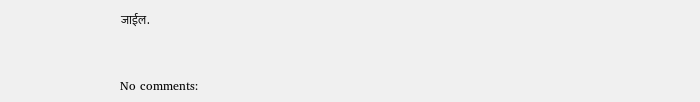जाईल.


No comments: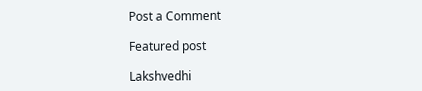Post a Comment

Featured post

Lakshvedhi